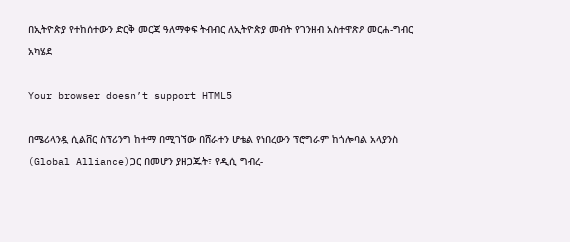በኢትዮጵያ የተከሰተውን ድርቅ መርጃ ዓለማቀፍ ትብብር ለኢትዮጵያ መብት የገንዘብ አስተዋጽዖ መርሐ-ግብር አካሄደ

Your browser doesn’t support HTML5

በሜሪላንዷ ሲልቨር ስፕሪንግ ከተማ በሚገኘው በሸራተን ሆቴል የነበረውን ፕሮግራም ከጎሎባል አላያንስ (Global Alliance)ጋር በመሆን ያዘጋጁት፣ የዲሲ ግብረ-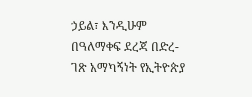ኃይል፣ እንዲሁም በዓለማቀፍ ደረጃ በድረ-ገጽ አማካኝነት የኢትዮጵያ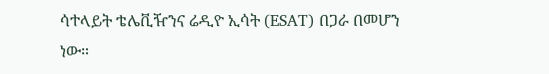ሳተላይት ቴሌቪዥንና ሬዲዮ ኢሳት (ESAT) በጋራ በመሆን ነው።